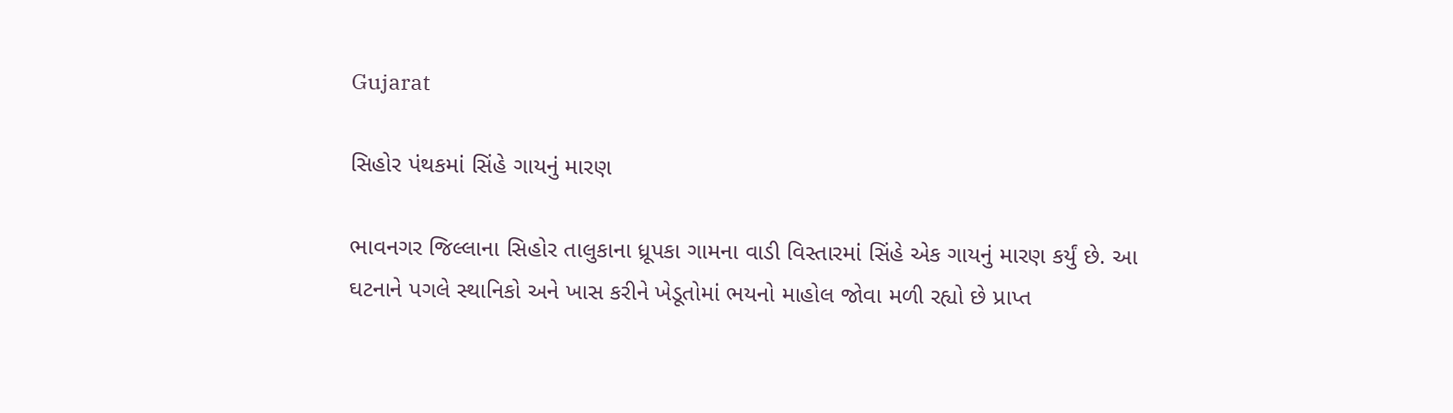Gujarat

સિહોર પંથકમાં સિંહે ગાયનું મારણ

ભાવનગર જિલ્લાના સિહોર તાલુકાના ધ્રૂપકા ગામના વાડી વિસ્તારમાં સિંહે એક ગાયનું મારણ કર્યું છે. આ ઘટનાને પગલે સ્થાનિકો અને ખાસ કરીને ખેડૂતોમાં ભયનો માહોલ જોવા મળી રહ્યો છે પ્રાપ્ત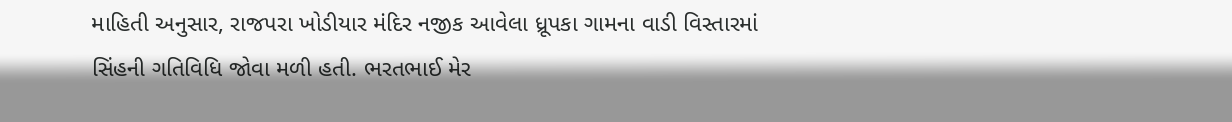માહિતી અનુસાર, રાજપરા ખોડીયાર મંદિર નજીક આવેલા ધ્રૂપકા ગામના વાડી વિસ્તારમાં સિંહની ગતિવિધિ જોવા મળી હતી. ભરતભાઈ મેર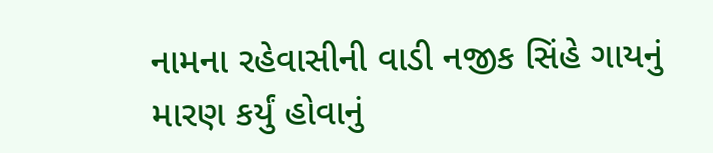નામના રહેવાસીની વાડી નજીક સિંહે ગાયનું મારણ કર્યું હોવાનું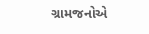ગ્રામજનોએ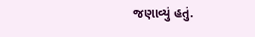જણાવ્યું હતું.